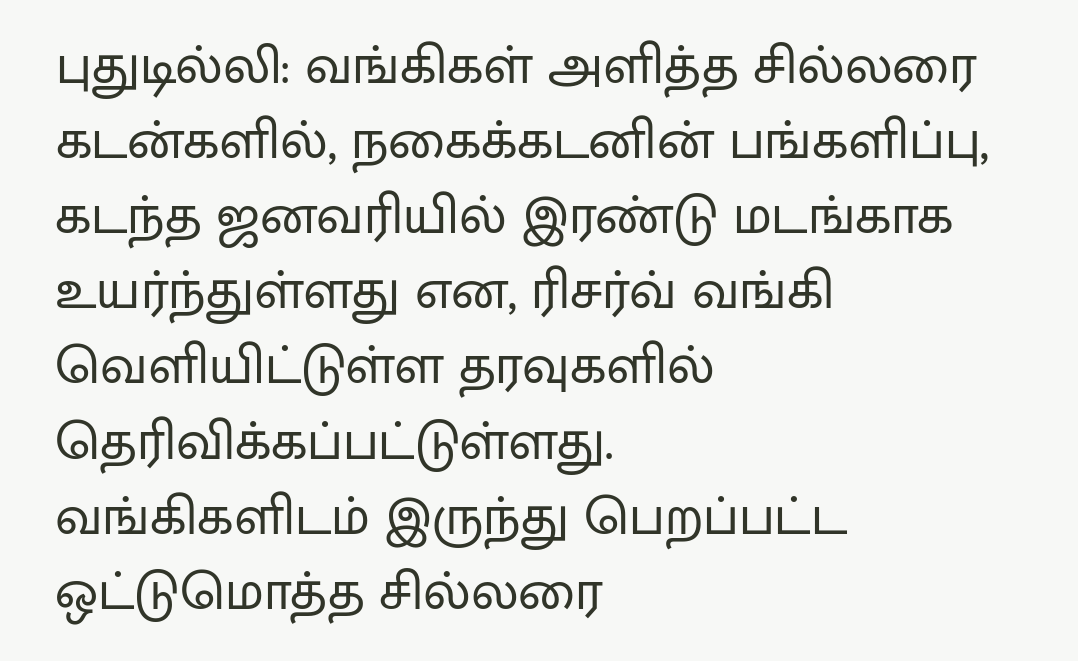புதுடில்லி: வங்கிகள் அளித்த சில்லரை கடன்களில், நகைக்கடனின் பங்களிப்பு, கடந்த ஜனவரியில் இரண்டு மடங்காக உயர்ந்துள்ளது என, ரிசர்வ் வங்கி வெளியிட்டுள்ள தரவுகளில் தெரிவிக்கப்பட்டுள்ளது.
வங்கிகளிடம் இருந்து பெறப்பட்ட ஒட்டுமொத்த சில்லரை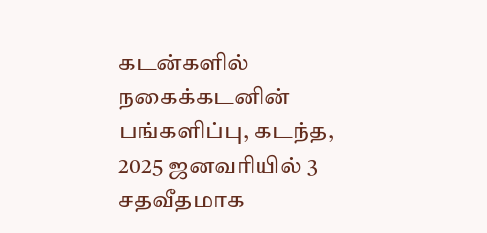கடன்களில் நகைக்கடனின் பங்களிப்பு, கடந்த, 2025 ஜனவரியில் 3 சதவீதமாக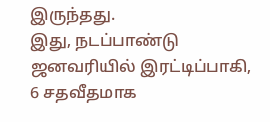இருந்தது.
இது, நடப்பாண்டு ஜனவரியில் இரட்டிப்பாகி, 6 சதவீதமாக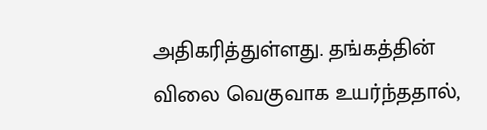அதிகரித்துள்ளது. தங்கத்தின் விலை வெகுவாக உயர்ந்ததால்,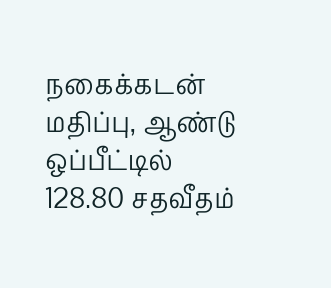நகைக்கடன் மதிப்பு, ஆண்டு ஒப்பீட்டில் 128.80 சதவீதம்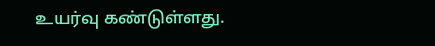உயர்வு கண்டுள்ளது.